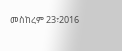መስከረም 23፣2016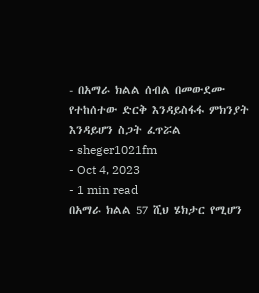- በአማራ ክልል ሰብል በመውደሙ የተከሰተው ድርቅ እንዳይስፋፋ ምክንያት እንዳይሆን ስጋት ፈጥሯል
- sheger1021fm
- Oct 4, 2023
- 1 min read
በአማራ ክልል 57 ሺህ ሄክታር የሚሆን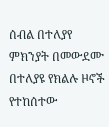ሰብል በተለያየ ምክንያት በመውደሙ በተለያዩ የክልሉ ዞኖች የተከሰተው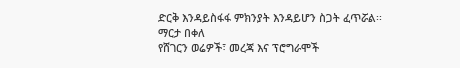ድርቅ እንዳይስፋፋ ምክንያት እንዳይሆን ስጋት ፈጥሯል፡፡
ማርታ በቀለ
የሸገርን ወሬዎች፣ መረጃ እና ፕሮግራሞች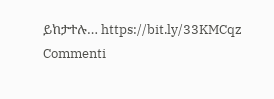ይከታተሉ… https://bit.ly/33KMCqz
Commenti